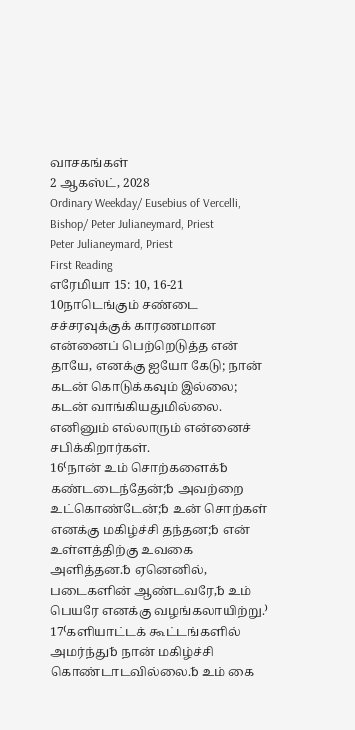வாசகங்கள்
2 ஆகஸ்ட், 2028
Ordinary Weekday/ Eusebius of Vercelli, Bishop/ Peter Julianeymard, Priest
Peter Julianeymard, Priest
First Reading
எரேமியா 15: 10, 16-21
10நாடெங்கும் சண்டை சச்சரவுக்குக் காரணமான என்னைப் பெற்றெடுத்த என் தாயே, எனக்கு ஐயோ கேடு; நான் கடன் கொடுக்கவும் இல்லை; கடன் வாங்கியதுமில்லை. எனினும் எல்லாரும் என்னைச் சபிக்கிறார்கள்.
16⁽நான் உம் சொற்களைக்␢ கண்டடைந்தேன்;␢ அவற்றை உட்கொண்டேன்;␢ உன் சொற்கள் எனக்கு மகிழ்ச்சி தந்தன;␢ என் உள்ளத்திற்கு உவகை அளித்தன.␢ ஏனெனில், படைகளின் ஆண்டவரே,␢ உம் பெயரே எனக்கு வழங்கலாயிற்று.⁾
17⁽களியாட்டக் கூட்டங்களில் அமர்ந்து␢ நான் மகிழ்ச்சி கொண்டாடவில்லை.␢ உம் கை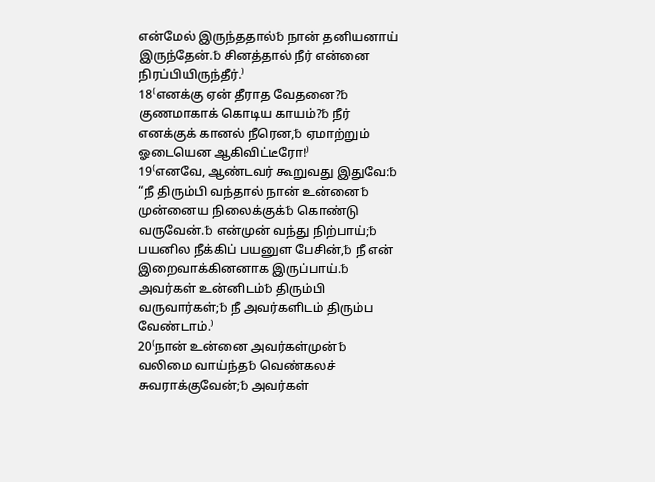என்மேல் இருந்ததால்␢ நான் தனியனாய் இருந்தேன்.␢ சினத்தால் நீர் என்னை நிரப்பியிருந்தீர்.⁾
18⁽எனக்கு ஏன் தீராத வேதனை?␢ குணமாகாக் கொடிய காயம்?␢ நீர் எனக்குக் கானல் நீரென,␢ ஏமாற்றும் ஓடையென ஆகிவிட்டீரோ!⁾
19⁽எனவே, ஆண்டவர் கூறுவது இதுவே:␢ “நீ திரும்பி வந்தால் நான் உன்னை␢ முன்னைய நிலைக்குக்␢ கொண்டு வருவேன்.␢ என்முன் வந்து நிற்பாய்;␢ பயனில நீக்கிப் பயனுள பேசின்,␢ நீ என் இறைவாக்கினனாக இருப்பாய்.␢ அவர்கள் உன்னிடம்␢ திரும்பி வருவார்கள்;␢ நீ அவர்களிடம் திரும்ப வேண்டாம்.⁾
20⁽நான் உன்னை அவர்கள்முன்␢ வலிமை வாய்ந்த␢ வெண்கலச் சுவராக்குவேன்;␢ அவர்கள்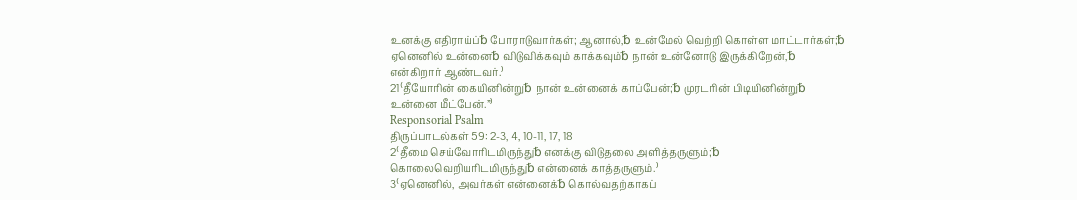உனக்கு எதிராய்ப்␢ போராடுவார்கள்; ஆனால்,␢ உன்மேல் வெற்றி கொள்ள மாட்டார்கள்;␢ ஏனெனில் உன்னை␢ விடுவிக்கவும் காக்கவும்␢ நான் உன்னோடு இருக்கிறேன்,␢ என்கிறார் ஆண்டவர்.⁾
21⁽தீயோரின் கையினின்று␢ நான் உன்னைக் காப்பேன்;␢ முரடரின் பிடியினின்று␢ உன்னை மீட்பேன்.”⁾
Responsorial Psalm
திருப்பாடல்கள் 59: 2-3, 4, 10-11, 17, 18
2⁽தீமை செய்வோரிடமிருந்து␢ எனக்கு விடுதலை அளித்தருளும்;␢ கொலைவெறியரிடமிருந்து␢ என்னைக் காத்தருளும்.⁾
3⁽ஏனெனில், அவர்கள் என்னைக்␢ கொல்வதற்காகப்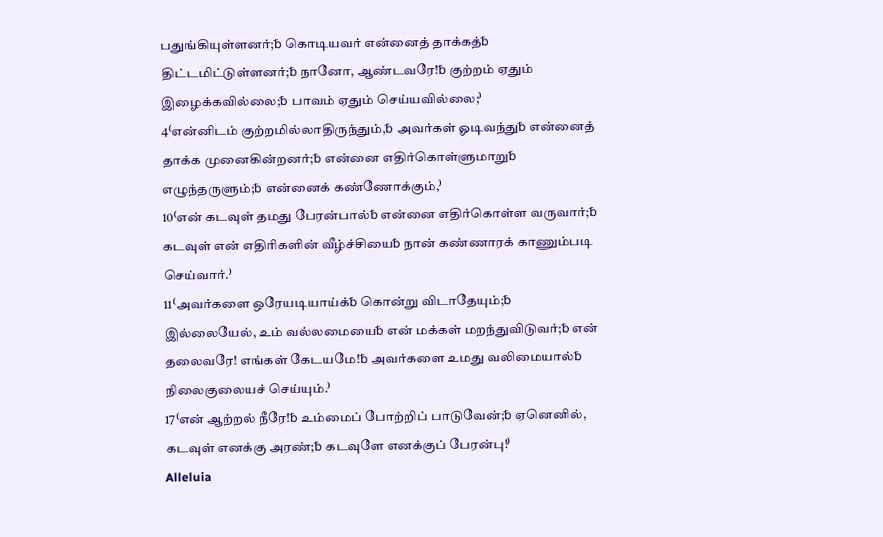பதுங்கியுள்ளனர்;␢ கொடியவர் என்னைத் தாக்கத்␢ திட்டமிட்டுள்ளனர்;␢ நானோ, ஆண்டவரே!␢ குற்றம் ஏதும் இழைக்கவில்லை;␢ பாவம் ஏதும் செய்யவில்லை;⁾
4⁽என்னிடம் குற்றமில்லாதிருந்தும்,␢ அவர்கள் ஓடிவந்து␢ என்னைத் தாக்க முனைகின்றனர்;␢ என்னை எதிர்கொள்ளுமாறு␢ எழுந்தருளும்;␢ என்னைக் கண்ணோக்கும்,⁾
10⁽என் கடவுள் தமது பேரன்பால்␢ என்னை எதிர்கொள்ள வருவார்;␢ கடவுள் என் எதிரிகளின் வீழ்ச்சியை␢ நான் கண்ணாரக் காணும்படி செய்வார்.⁾
11⁽அவர்களை ஒரேயடியாய்க்␢ கொன்று விடாதேயும்;␢ இல்லையேல், உம் வல்லமையை␢ என் மக்கள் மறந்துவிடுவர்;␢ என் தலைவரே! எங்கள் கேடயமே!␢ அவர்களை உமது வலிமையால்␢ நிலைகுலையச் செய்யும்.⁾
17⁽என் ஆற்றல் நீரே!␢ உம்மைப் போற்றிப் பாடுவேன்;␢ ஏனெனில், கடவுள் எனக்கு அரண்;␢ கடவுளே எனக்குப் பேரன்பு!⁾
Alleluia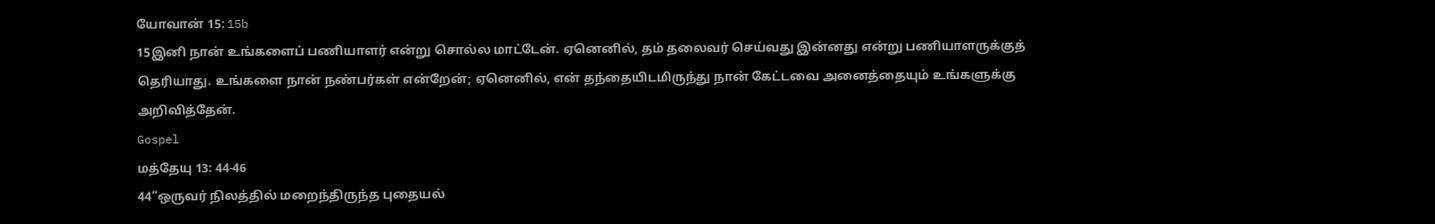யோவான் 15: 15b
15இனி நான் உங்களைப் பணியாளர் என்று சொல்ல மாட்டேன். ஏனெனில், தம் தலைவர் செய்வது இன்னது என்று பணியாளருக்குத் தெரியாது. உங்களை நான் நண்பர்கள் என்றேன்; ஏனெனில், என் தந்தையிடமிருந்து நான் கேட்டவை அனைத்தையும் உங்களுக்கு அறிவித்தேன்.
Gospel
மத்தேயு 13: 44-46
44“ஒருவர் நிலத்தில் மறைந்திருந்த புதையல்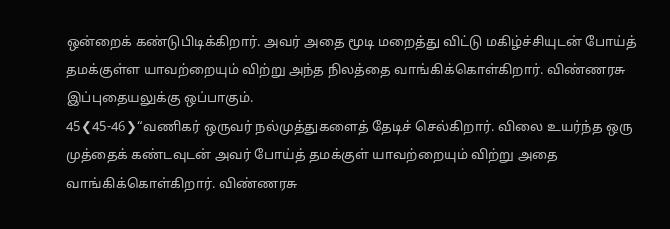ஒன்றைக் கண்டுபிடிக்கிறார். அவர் அதை மூடி மறைத்து விட்டு மகிழ்ச்சியுடன் போய்த் தமக்குள்ள யாவற்றையும் விற்று அந்த நிலத்தை வாங்கிக்கொள்கிறார். விண்ணரசு இப்புதையலுக்கு ஒப்பாகும்.
45❮45-46❯“வணிகர் ஒருவர் நல்முத்துகளைத் தேடிச் செல்கிறார். விலை உயர்ந்த ஒரு முத்தைக் கண்டவுடன் அவர் போய்த் தமக்குள் யாவற்றையும் விற்று அதை வாங்கிக்கொள்கிறார். விண்ணரசு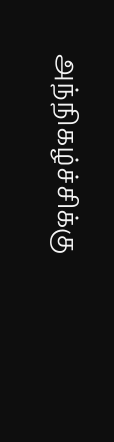அந்நிகழ்ச்சிக்கு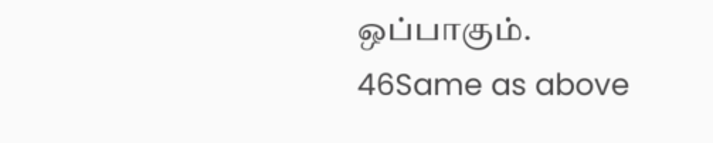ஒப்பாகும்.
46Same as above